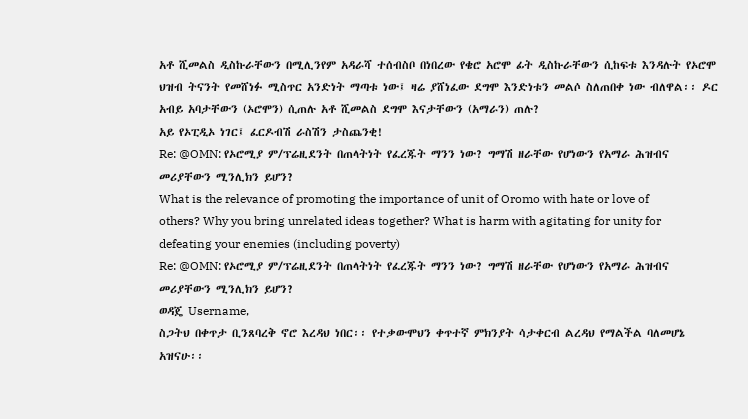አቶ ሺመልስ ዲስኩራቸውን በሚሊንየም አዳራሻ ተሰብስቦ በነበረው የቄሮ አሮሞ ፊት ዲስኩራቸውን ሲከፍቱ እንዳሉት የኦሮሞ ህዝብ ትናንት የመሸነፉ ሚስጥር አንድነት ማጣቱ ነው፤ ዛሬ ያሸነፈው ደግሞ እንድነቱን መልሶ ስለጠበቀ ነው ብለዋል፡፡ ዶር አብይ አባታቸውን (ኦሮሞን) ሲጠሉ አቶ ሺመልስ ደግሞ እናታቸውን (አማራን) ጠሉ?
አይ የኦፒዲኦ ነገር፤ ፈርዶብሽ ራስሽን ታስጨንቂ!
Re: @OMN: የኦሮሚያ ም/ፕሬዚደንት በጠላትነት የፈረጁት ማንን ነው? ግማሽ ዘራቸው የሆነውን የአማራ ሕዝብና መሪያቸውን ሚንሊክን ይሆን?
What is the relevance of promoting the importance of unit of Oromo with hate or love of others? Why you bring unrelated ideas together? What is harm with agitating for unity for defeating your enemies (including poverty)
Re: @OMN: የኦሮሚያ ም/ፕሬዚደንት በጠላትነት የፈረጁት ማንን ነው? ግማሽ ዘራቸው የሆነውን የአማራ ሕዝብና መሪያቸውን ሚንሊክን ይሆን?
ወዳጄ Username,
ስጋትህ በቀጥታ ቢንጸባረቅ ኖሮ እረዳህ ነበር፡፡ የተቃውሞህን ቀጥተኛ ምክንያት ሳታቀርብ ልረዳህ የማልችል ባለመሆኔ አዝናሁ፡፡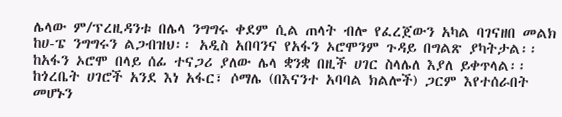ሌላው ም/ፕረዚዳንቱ በሌላ ንግግሩ ቀደም ሲል ጠላት ብሎ የፈረጀውን አካል ባገናዘበ መልክ ከሀ-ፔ ንግግሩን ልጋብዝህ፡፡ አዲስ አበባንና የአፋን ኦሮሞንም ጉዳይ በግልጽ ያካትታል፡፡ ከአፋን ኦሮሞ በላይ ሰፊ ተናጋሪ ያለው ሌላ ቋንቋ በዚች ሀገር ስላሌለ እያለ ይቀጥላል፡፡ ከጎረቤት ሀገሮች አንደ እነ አፋር፣ ሶማሌ (በእናንተ አባባል ክልሎች) ጋርም እየተሰራበት መሆኑን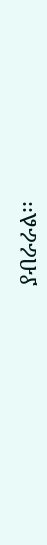ያብራራል፡፡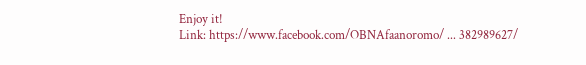Enjoy it!
Link: https://www.facebook.com/OBNAfaanoromo/ ... 382989627/